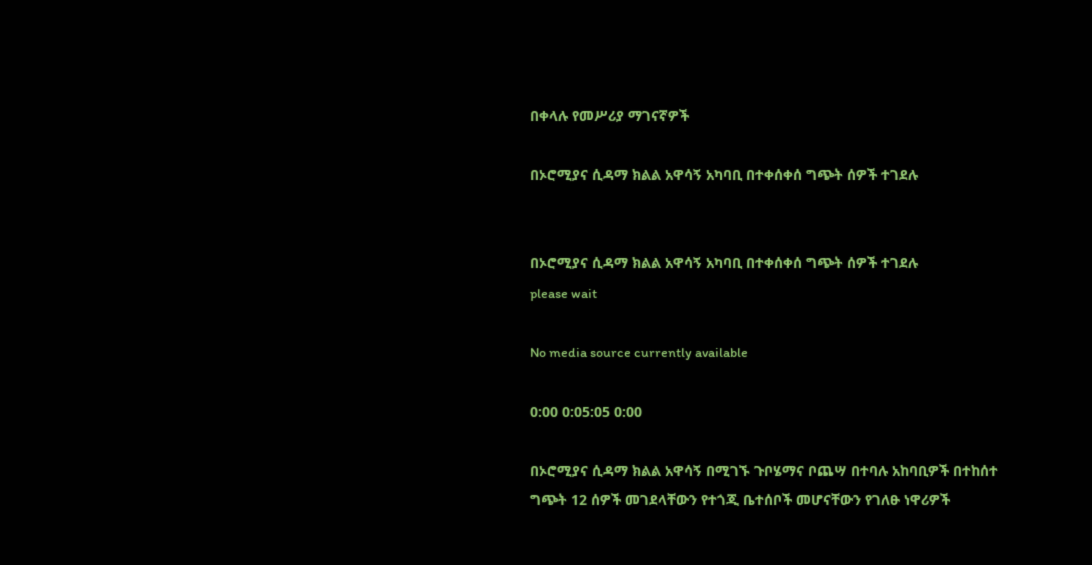በቀላሉ የመሥሪያ ማገናኛዎች

በኦሮሚያና ሲዳማ ክልል አዋሳኝ አካባቢ በተቀሰቀሰ ግጭት ሰዎች ተገደሉ


በኦሮሚያና ሲዳማ ክልል አዋሳኝ አካባቢ በተቀሰቀሰ ግጭት ሰዎች ተገደሉ
please wait

No media source currently available

0:00 0:05:05 0:00

በኦሮሚያና ሲዳማ ክልል አዋሳኝ በሚገኙ ጉቦሄማና ቦጨሣ በተባሉ አከባቢዎች በተከሰተ ግጭት 12 ሰዎች መገደላቸውን የተጎጂ ቤተሰቦች መሆናቸውን የገለፁ ነዋሪዎች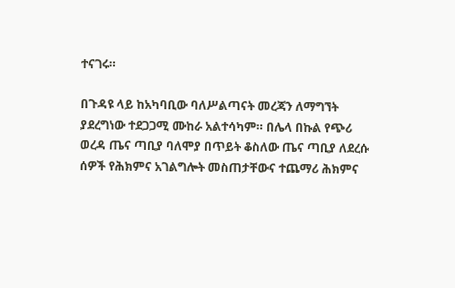ተናገሩ።

በጉዳዩ ላይ ከአካባቢው ባለሥልጣናት መረጃን ለማግኘት ያደረግነው ተደጋጋሚ ሙከራ አልተሳካም። በሌላ በኩል የጭሪ ወረዳ ጤና ጣቢያ ባለሞያ በጥይት ቆስለው ጤና ጣቢያ ለደረሱ ሰዎች የሕክምና አገልግሎት መስጠታቸውና ተጨማሪ ሕክምና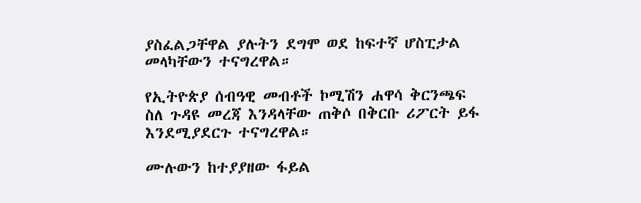ያስፈልጋቸዋል ያሉትን ደግሞ ወደ ከፍተኛ ሆስፒታል መላካቸውን ተናግረዋል።

የኢትዮጵያ ሰብዓዊ መብቶች ኮሚሽን ሐዋሳ ቅርንጫፍ ስለ ጉዳዩ መረጃ እንዳላቸው ጠቅሶ በቅርቡ ሪፖርት ይፋ እንደሚያደርጉ ተናግረዋል።

ሙሉውን ከተያያዘው ፋይል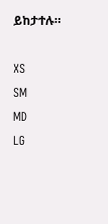ይከታተሉ።

XS
SM
MD
LG